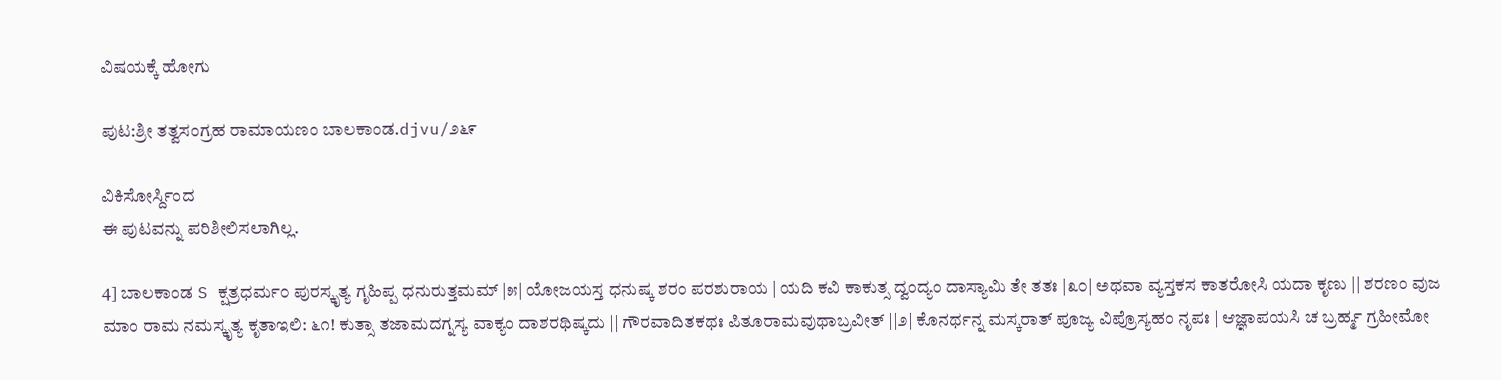ವಿಷಯಕ್ಕೆ ಹೋಗು

ಪುಟ:ಶ್ರೀ ತತ್ವಸಂಗ್ರಹ ರಾಮಾಯಣಂ ಬಾಲಕಾಂಡ.djvu/೨೬೯

ವಿಕಿಸೋರ್ಸ್ದಿಂದ
ಈ ಪುಟವನ್ನು ಪರಿಶೀಲಿಸಲಾಗಿಲ್ಲ.

4] ಬಾಲಕಾಂಡ S ಕ್ಷತ್ರಧರ್ಮ೦ ಪುರಸ್ಕೃತ್ಯ ಗೃಹಿಪ್ಪ ಧನುರುತ್ತಮಮ್ |೫| ಯೋಜಯಸ್ತ ಧನುಷ್ಕ ಶರಂ ಪರಶುರಾಯ | ಯದಿ ಕವಿ ಕಾಕುತ್ಸ ದ್ವಂದ್ಯಂ ದಾಸ್ಯಾಮಿ ತೇ ತತಃ |೩೦| ಅಥವಾ ವ್ಯಸ್ತಕಸ ಕಾತರೋಸಿ ಯದಾ ಕೃಣು || ಶರಣಂ ವುಜ ಮಾಂ ರಾಮ ನಮಸ್ಕೃತ್ಯ ಕೃತಾಇಲಿ: ೬೧! ಕುತ್ಸಾ ತಜಾಮದಗ್ನಸ್ಯ ವಾಕ್ಯಂ ದಾಶರಥಿಷ್ಕದು || ಗೌರವಾದಿತಕಥಃ ಪಿತೂರಾಮವುಥಾಬ್ರವೀತ್ ||೨| ಕೊನರ್ಥನ್ನ ಮಸ್ಕರಾತ್‌ ಪೂಜ್ಯ ವಿಪ್ರೊಸ್ಯಹಂ ನೃಪಃ | ಆಜ್ಞಾಪಯಸಿ ಚ ಬ್ರರ್ಹ್ಮ ಗ್ರಹೀಮೋ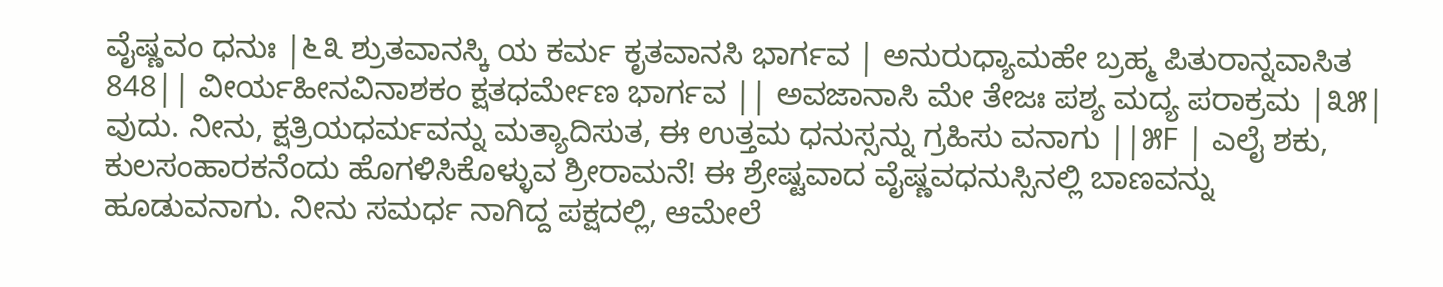ವೈಷ್ಣವಂ ಧನುಃ |೬೩ ಶ್ರುತವಾನಸ್ಕಿ ಯ ಕರ್ಮ ಕೃತವಾನಸಿ ಭಾರ್ಗವ | ಅನುರುಧ್ಯಾಮಹೇ ಬ್ರಹ್ಮ ಪಿತುರಾನ್ನವಾಸಿತ 848|| ವೀರ್ಯಹೀನವಿನಾಶಕಂ ಕ್ಷತಧರ್ಮೇಣ ಭಾರ್ಗವ || ಅವಜಾನಾಸಿ ಮೇ ತೇಜಃ ಪಶ್ಯ ಮದ್ಯ ಪರಾಕ್ರಮ |೩೫| ವುದು. ನೀನು, ಕ್ಷತ್ರಿಯಧರ್ಮವನ್ನು ಮತ್ಯಾದಿಸುತ, ಈ ಉತ್ತಮ ಧನುಸ್ಸನ್ನು ಗ್ರಹಿಸು ವನಾಗು ||೫F | ಎಲೈ ಶಕು, ಕುಲಸಂಹಾರಕನೆಂದು ಹೊಗಳಿಸಿಕೊಳ್ಳುವ ಶ್ರೀರಾಮನೆ! ಈ ಶ್ರೇಷ್ಟವಾದ ವೈಷ್ಣವಧನುಸ್ಸಿನಲ್ಲಿ ಬಾಣವನ್ನು ಹೂಡುವನಾಗು. ನೀನು ಸಮರ್ಧ ನಾಗಿದ್ದ ಪಕ್ಷದಲ್ಲಿ, ಆಮೇಲೆ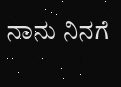ನಾನು ನಿನಗೆ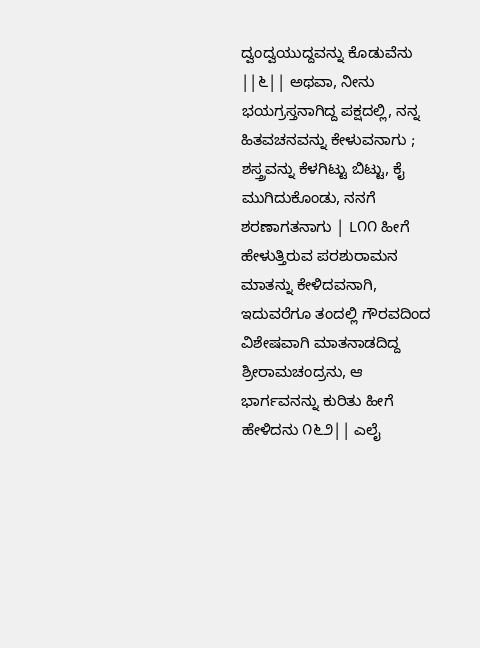ದ್ವಂದ್ವಯುದ್ದವನ್ನು ಕೊಡುವೆನು ||೬|| ಅಥವಾ, ನೀನು ಭಯಗ್ರಸ್ತನಾಗಿದ್ದ ಪಕ್ಷದಲ್ಲಿ, ನನ್ನ ಹಿತವಚನವನ್ನು ಕೇಳುವನಾಗು ; ಶಸ್ತ್ರವನ್ನು ಕೆಳಗಿಟ್ಟು ಬಿಟ್ಟು, ಕೈ ಮುಗಿದುಕೊಂಡು, ನನಗೆ ಶರಣಾಗತನಾಗು | L೧೧ ಹೀಗೆ ಹೇಳುತ್ತಿರುವ ಪರಶುರಾಮನ ಮಾತನ್ನು ಕೇಳಿದವನಾಗಿ, ಇದುವರೆಗೂ ತಂದಲ್ಲಿ ಗೌರವದಿಂದ ವಿಶೇಷವಾಗಿ ಮಾತನಾಡದಿದ್ದ ಶ್ರೀರಾಮಚಂದ್ರನು, ಆ ಭಾರ್ಗವನನ್ನು ಕುರಿತು ಹೀಗೆ ಹೇಳಿದನು ೧೬೨|| ಎಲೈ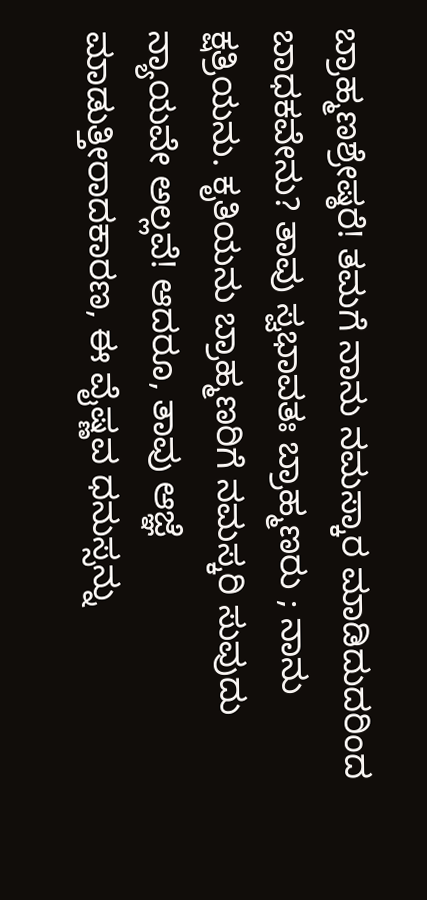ಬ್ರಾಹ್ಮಣಶ್ರೇಷ್ಠರೆ! ತಮಗೆ ನಾನು ನಮಸ್ಕಾರ ಮಾಡಿದುದರಿಂದ ಬಾಧಕವೇನು? ತಾವು ಸ್ವಭಾವತಃ ಬ್ರಾಹ್ಮಣರು ; ನಾನು ಕ್ಷತ್ರಿಯನು. ಕೃತಿಯನು ಬ್ರಾಹ್ಮಣರಿಗೆ ನಮಸ್ಕರಿ ಸುವುದು ನ್ಯಾಯವೇ ಅಲ್ಲವೆ! ಆದರೂ, ತಾವು ಆಜ್ಞೆ ಮಾಡುತ್ತೀರಾದಕಾರಣ, ಈ ವೈಷ್ಣವ ಧನುಸ್ಸನ್ನು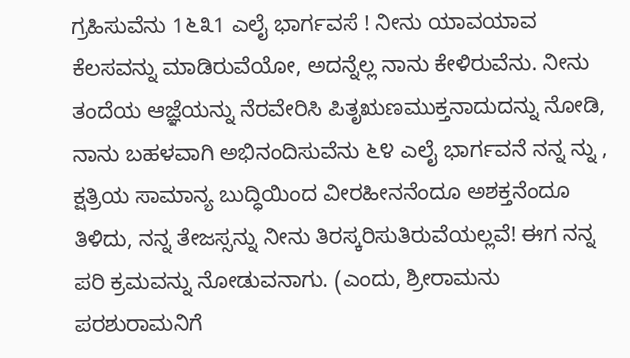ಗ್ರಹಿಸುವೆನು 1೬೩1 ಎಲೈ ಭಾರ್ಗವಸೆ ! ನೀನು ಯಾವಯಾವ ಕೆಲಸವನ್ನು ಮಾಡಿರುವೆಯೋ, ಅದನ್ನೆಲ್ಲ ನಾನು ಕೇಳಿರುವೆನು. ನೀನು ತಂದೆಯ ಆಜ್ಞೆಯನ್ನು ನೆರವೇರಿಸಿ ಪಿತೃಋಣಮುಕ್ತನಾದುದನ್ನು ನೋಡಿ, ನಾನು ಬಹಳವಾಗಿ ಅಭಿನಂದಿಸುವೆನು ೬೪ ಎಲೈ ಭಾರ್ಗವನೆ ನನ್ನ ನ್ನು , ಕ್ಷತ್ರಿಯ ಸಾಮಾನ್ಯ ಬುದ್ಧಿಯಿಂದ ವೀರಹೀನನೆಂದೂ ಅಶಕ್ತನೆಂದೂ ತಿಳಿದು, ನನ್ನ ತೇಜಸ್ಸನ್ನು ನೀನು ತಿರಸ್ಕರಿಸುತಿರುವೆಯಲ್ಲವೆ! ಈಗ ನನ್ನ ಪರಿ ಕ್ರಮವನ್ನು ನೋಡುವನಾಗು. (ಎಂದು, ಶ್ರೀರಾಮನು ಪರಶುರಾಮನಿಗೆ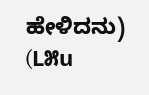ಹೇಳಿದನು) (L೫u